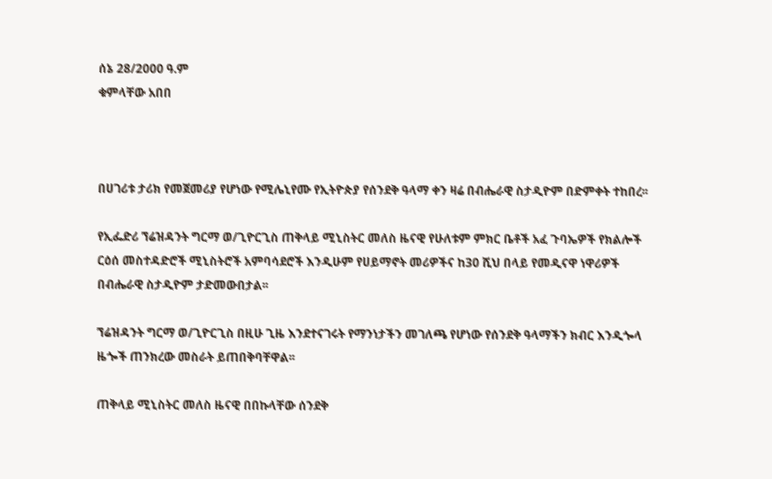ሰኔ 28/2000 ዓ.ም
ቁምላቸው አበበ



በሀገሪቱ ታሪክ የመጀመሪያ የሆነው የሚሌኒየሙ የኢትዮጵያ የሰንደቅ ዓላማ ቀን ዛሬ በብሔራዊ ስታዲዮም በድምቀት ተከበረ፡፡

የኢፌድሪ ኘሬዝዳንት ግርማ ወ/ጊዮርጊስ ጠቅላይ ሚኒስትር መለስ ዜናዊ የሁለቱም ምክር ቤቶች አፈ ጉባኤዎች የክልሎች ርዕሰ መስተዳድሮች ሚኒስትሮች አምባሳደሮች እንዲሁም የሀይማኖት መሪዎችና ከ30 ሺህ በላይ የመዲናዋ ነዋሪዎች በብሔራዊ ስታዲዮም ታድመውበታል፡፡

ኘሬዝዳንት ግርማ ወ/ጊዮርጊስ በዚሁ ጊዜ እንደተናገሩት የማንነታችን መገለጫ የሆነው የሰንደቅ ዓላማችን ክብር እንዲጐላ ዜጐች ጠንክረው መስራት ይጠበቅባቸዋል፡፡

ጠቅላይ ሚኒስትር መለስ ዜናዊ በበኩላቸው ሰንደቅ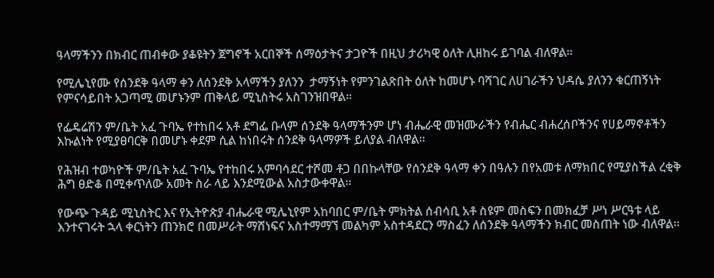ዓላማችንን በክብር ጠብቀው ያቆዩትን ጀግኖች አርበኞች ሰማዕታትና ታጋዮች በዚህ ታሪካዊ ዕለት ሊዘከሩ ይገባል ብለዋል፡፡

የሚሌኒየሙ የሰንደቅ ዓላማ ቀን ለሰንደቅ አላማችን ያለንን  ታማኝነት የምንገልጽበት ዕለት ከመሆኑ ባሻገር ለሀገራችን ህዳሴ ያለንን ቁርጠኝነት የምናሳይበት አጋጣሚ መሆኑንም ጠቅላይ ሚኒስትሩ አስገንዝበዋል፡፡

የፌዴሬሽን ም/ቤት አፈ ጉባኤ የተከበሩ አቶ ደግፌ ቡላም ሰንደቅ ዓላማችንም ሆነ ብሔራዊ መዝሙራችን የብሔር ብሐረሰቦችንና የሀይማኖቶችን እኩልነት የሚያፀባርቅ በመሆኑ ቀደም ሲል ከነበሩት ሰንደቅ ዓላማዎች ይለያል ብለዋል፡፡

የሕዝብ ተወካዮች ም/ቤት አፈ ጉባኤ የተከበሩ አምባሳደር ተሾመ ቶጋ በበኩላቸው የሰንደቅ ዓላማ ቀን በዓሉን በየአመቱ ለማክበር የሚያስችል ረቂቅ ሕግ ፀድቆ በሚቀጥለው አመት ስራ ላይ እንደሚውል አስታውቀዋል፡፡

የውጭ ጉዳይ ሚኒስትር እና የኢትዮጵያ ብሔራዊ ሚሌኒየም አከባበር ም/ቤት ምክትል ሰብሳቢ አቶ ስዩም መስፍን በመክፈቻ ሥነ ሥርዓቱ ላይ እንተናገሩት ኋላ ቀርነትን ጠንክሮ በመሥራት ማሸነፍና አስተማማኘ መልካም አስተዳደርን ማስፈን ለሰንደቅ ዓላማችን ክብር መስጠት ነው ብለዋል፡፡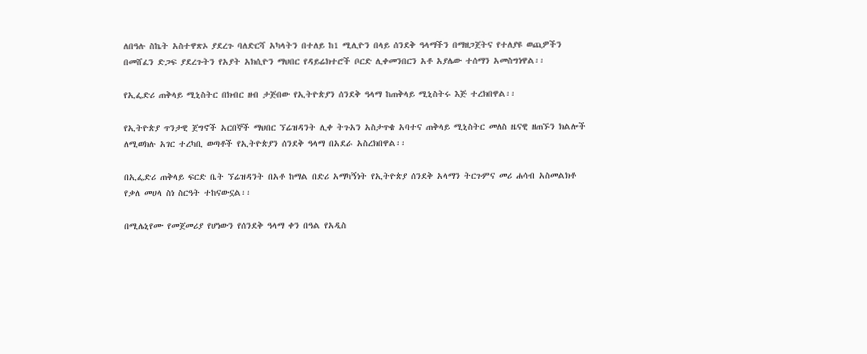ለበዓሉ ስኬት አስተዋጽኦ ያደረጉ ባለድርሻ አካላትን በተለይ ከ1 ሚሊዮን በላይ ሰንደቅ ዓላማችን በማዘጋጀትና የተለያዩ ወጪዎችን በመሸፈን ድጋፍ ያደረጉትን የአያት አክሲዮን ማህበር የዳይሬክተሮች ቦርድ ሊቀመንበርን አቶ አያሌው ተሰማን አመስግነዋል፡፡

የኢፌድሪ ጠቅላይ ሚኒስትር በክብር ዘብ ታጅበው የኢትዮጵያን ሰንደቅ ዓላማ ከጠቅላይ ሚኒስትሩ እጅ ተረክበዋል፡፡

የኢትዮጵያ ጥንታዊ ጀግኖች አርበኞች ማህበር ኘሬዝዳንት ሊቀ ትጉአን አስታጥቄ አባተና ጠቅላይ ሚኒስትር መለስ ዜናዊ ዘጠኙን ክልሎች ለሚወክሉ አገር ተረካቢ ወጣቶች የኢትዮጵያን ሰንደቅ ዓላማ በአደራ አስረክበዋል፡፡

በኢፌድሪ ጠቅላይ ፍርድ ቤት ኘሬዝዳንት በአቶ ከማል በድሪ አማካኝነት የኢትዮጵያ ሰንደቅ አላማን ትርጉምና መሪ ሐሳብ አስመልክቶ የቃለ መሀላ ስነ ስርዓት ተከናውኗል፡፡

በሚሌኒየሙ የመጀመሪያ የሆነውን የሰንደቅ ዓላማ ቀን በዓል የአዲስ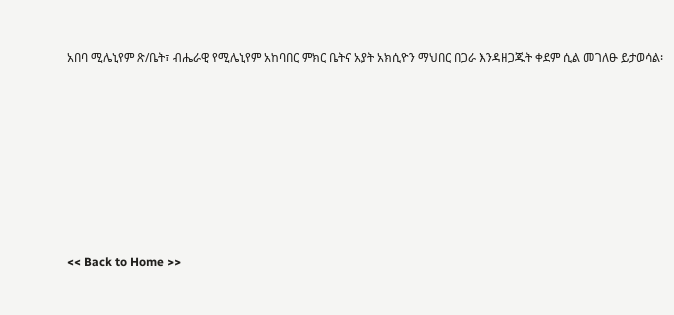አበባ ሚሌኒየም ጽ/ቤት፣ ብሔራዊ የሚሌኒየም አከባበር ምክር ቤትና አያት አክሲዮን ማህበር በጋራ እንዳዘጋጁት ቀደም ሲል መገለፁ ይታወሳል፡









<< Back to Home >>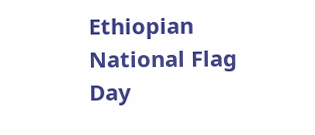Ethiopian National Flag Day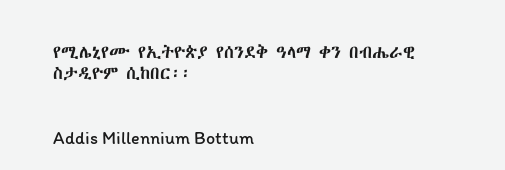የሚሌኒየሙ የኢትዮጵያ የሰንደቅ ዓላማ ቀን በብሔራዊ ስታዲዮም ሲከበር፡፡


Addis Millennium Bottum